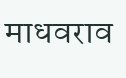माधवराव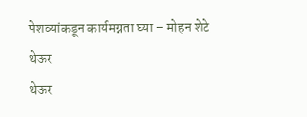पेशव्यांकडून कार्यमग्नता घ्या – मोहन शेटे
थेऊर
थेऊर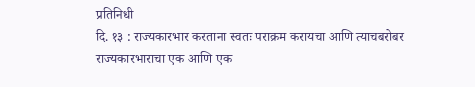प्रतिनिधी
दि. १३ : राज्यकारभार करताना स्वतः पराक्रम करायचा आणि त्याचबरोबर राज्यकारभाराचा एक आणि एक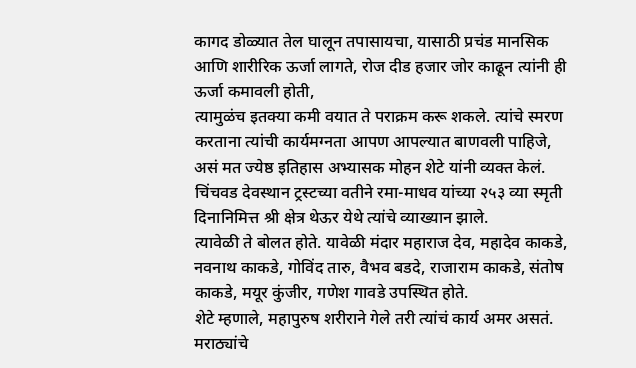कागद डोळ्यात तेल घालून तपासायचा, यासाठी प्रचंड मानसिक आणि शारीरिक ऊर्जा लागते, रोज दीड हजार जोर काढून त्यांनी ही ऊर्जा कमावली होती,
त्यामुळंच इतक्या कमी वयात ते पराक्रम करू शकले. त्यांचे स्मरण करताना त्यांची कार्यमग्नता आपण आपल्यात बाणवली पाहिजे, असं मत ज्येष्ठ इतिहास अभ्यासक मोहन शेटे यांनी व्यक्त केलं.
चिंचवड देवस्थान ट्रस्टच्या वतीने रमा-माधव यांच्या २५३ व्या स्मृती दिनानिमित्त श्री क्षेत्र थेऊर येथे त्यांचे व्याख्यान झाले.
त्यावेळी ते बोलत होते. यावेळी मंदार महाराज देव, महादेव काकडे, नवनाथ काकडे, गोविंद तारु, वैभव बडदे, राजाराम काकडे, संतोष काकडे, मयूर कुंजीर, गणेश गावडे उपस्थित होते.
शेटे म्हणाले, महापुरुष शरीराने गेले तरी त्यांचं कार्य अमर असतं. मराठ्यांचे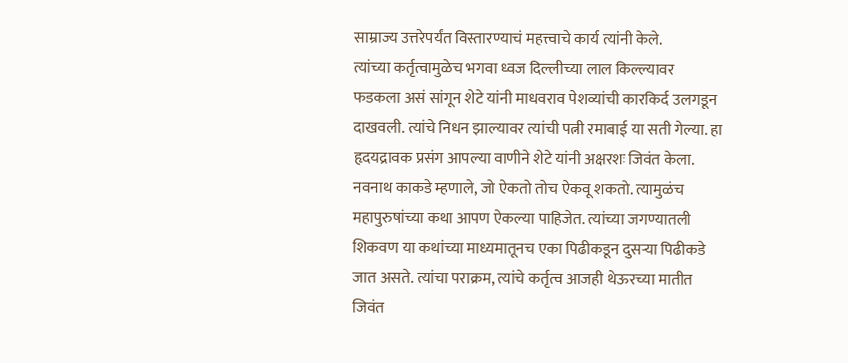साम्राज्य उत्तरेपर्यंत विस्तारण्याचं महत्त्वाचे कार्य त्यांनी केले.
त्यांच्या कर्तृत्वामुळेच भगवा ध्वज दिल्लीच्या लाल किल्ल्यावर फडकला असं सांगून शेटे यांनी माधवराव पेशव्यांची कारकिर्द उलगडून दाखवली. त्यांचे निधन झाल्यावर त्यांची पत्नी रमाबाई या सती गेल्या. हा हृदयद्रावक प्रसंग आपल्या वाणीने शेटे यांनी अक्षरशः जिवंत केला.
नवनाथ काकडे म्हणाले, जो ऐकतो तोच ऐकवू शकतो. त्यामुळंच महापुरुषांच्या कथा आपण ऐकल्या पाहिजेत. त्यांच्या जगण्यातली शिकवण या कथांच्या माध्यमातूनच एका पिढीकडून दुसऱ्या पिढीकडे जात असते. त्यांचा पराक्रम, त्यांचे कर्तृत्व आजही थेऊरच्या मातीत जिवंत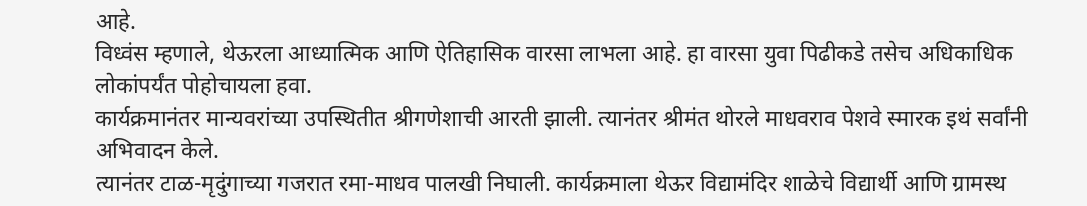आहे.
विध्वंस म्हणाले, थेऊरला आध्यात्मिक आणि ऐतिहासिक वारसा लाभला आहे. हा वारसा युवा पिढीकडे तसेच अधिकाधिक लोकांपर्यंत पोहोचायला हवा.
कार्यक्रमानंतर मान्यवरांच्या उपस्थितीत श्रीगणेशाची आरती झाली. त्यानंतर श्रीमंत थोरले माधवराव पेशवे स्मारक इथं सर्वांनी अभिवादन केले.
त्यानंतर टाळ-मृदुंगाच्या गजरात रमा-माधव पालखी निघाली. कार्यक्रमाला थेऊर विद्यामंदिर शाळेचे विद्यार्थी आणि ग्रामस्थ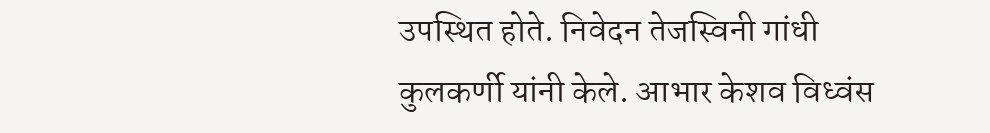उपस्थित होते. निवेदन तेजस्विनी गांधी कुलकर्णी यांनी केले. आभार केशव विध्वंस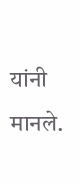यांनी मानले.